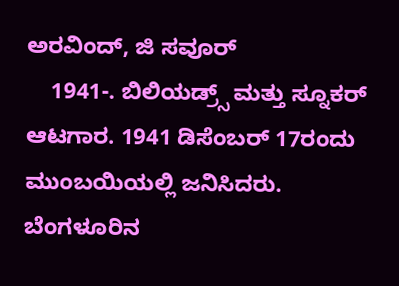ಅರವಿಂದ್, ಜಿ ಸವೂರ್
    1941-. ಬಿಲಿಯಡ್ರ್ಸ್ ಮತ್ತು ಸ್ನೂಕರ್ ಆಟಗಾರ. 1941 ಡಿಸೆಂಬರ್ 17ರಂದು ಮುಂಬಯಿಯಲ್ಲಿ ಜನಿಸಿದರು. ಬೆಂಗಳೂರಿನ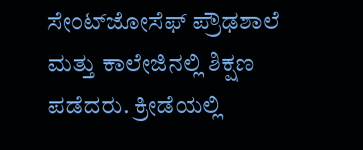ಸೇಂಟ್‍ಜೋಸೆಫ್ ಪ್ರೌಢಶಾಲೆ ಮತ್ತು ಕಾಲೇಜಿನಲ್ಲಿ ಶಿಕ್ಷಣ ಪಡೆದರು. ಕ್ರೀಡೆಯಲ್ಲಿ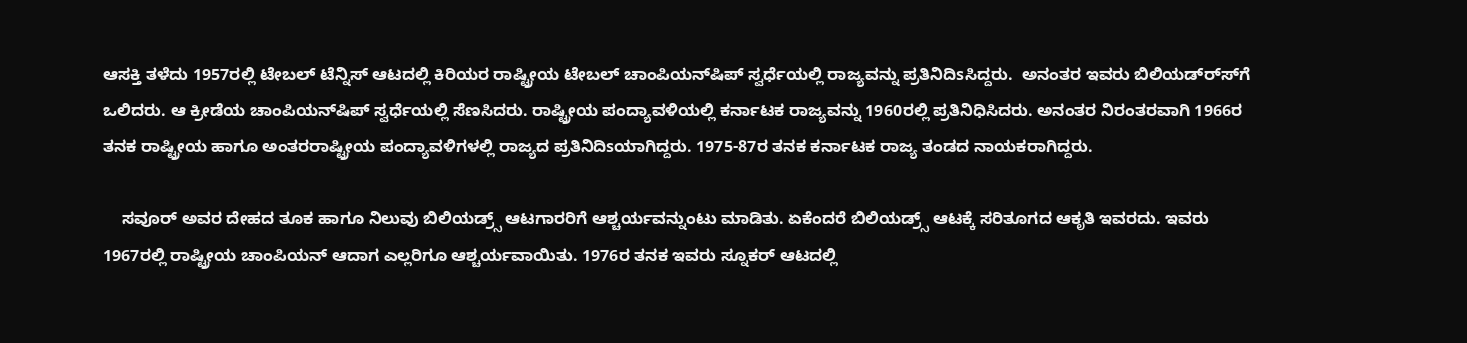ಆಸಕ್ತಿ ತಳೆದು 1957ರಲ್ಲಿ ಟೇಬಲ್ ಟೆನ್ನಿಸ್ ಆಟದಲ್ಲಿ ಕಿರಿಯರ ರಾಷ್ಟ್ರೀಯ ಟೇಬಲ್ ಚಾಂಪಿಯನ್‍ಷಿಪ್ ಸ್ವರ್ಧೆಯಲ್ಲಿ ರಾಜ್ಯವನ್ನು ಪ್ರತಿನಿದಿsಸಿದ್ದರು.  ಅನಂತರ ಇವರು ಬಿಲಿಯಡ್ರ್ಸ್‍ಗೆ ಒಲಿದರು. ಆ ಕ್ರೀಡೆಯ ಚಾಂಪಿಯನ್‍ಷಿಪ್ ಸ್ವರ್ಧೆಯಲ್ಲಿ ಸೆಣಸಿದರು. ರಾಷ್ಟ್ರೀಯ ಪಂದ್ಯಾವಳಿಯಲ್ಲಿ ಕರ್ನಾಟಕ ರಾಜ್ಯವನ್ನು 1960ರಲ್ಲಿ ಪ್ರತಿನಿಧಿಸಿದರು. ಅನಂತರ ನಿರಂತರವಾಗಿ 1966ರ ತನಕ ರಾಷ್ಟ್ರೀಯ ಹಾಗೂ ಅಂತರರಾಷ್ಟ್ರೀಯ ಪಂದ್ಯಾವಳಿಗಳಲ್ಲಿ ರಾಜ್ಯದ ಪ್ರತಿನಿದಿsಯಾಗಿದ್ದರು. 1975-87ರ ತನಕ ಕರ್ನಾಟಕ ರಾಜ್ಯ ತಂಡದ ನಾಯಕರಾಗಿದ್ದರು.

    ಸವೂರ್ ಅವರ ದೇಹದ ತೂಕ ಹಾಗೂ ನಿಲುವು ಬಿಲಿಯಡ್ರ್ಸ್ ಆಟಗಾರರಿಗೆ ಆಶ್ಚರ್ಯವನ್ನುಂಟು ಮಾಡಿತು. ಏಕೆಂದರೆ ಬಿಲಿಯಡ್ರ್ಸ್ ಆಟಕ್ಕೆ ಸರಿತೂಗದ ಆಕೃತಿ ಇವರದು. ಇವರು 1967ರಲ್ಲಿ ರಾಷ್ಟ್ರೀಯ ಚಾಂಪಿಯನ್ ಆದಾಗ ಎಲ್ಲರಿಗೂ ಆಶ್ಚರ್ಯವಾಯಿತು. 1976ರ ತನಕ ಇವರು ಸ್ನೂಕರ್ ಆಟದಲ್ಲಿ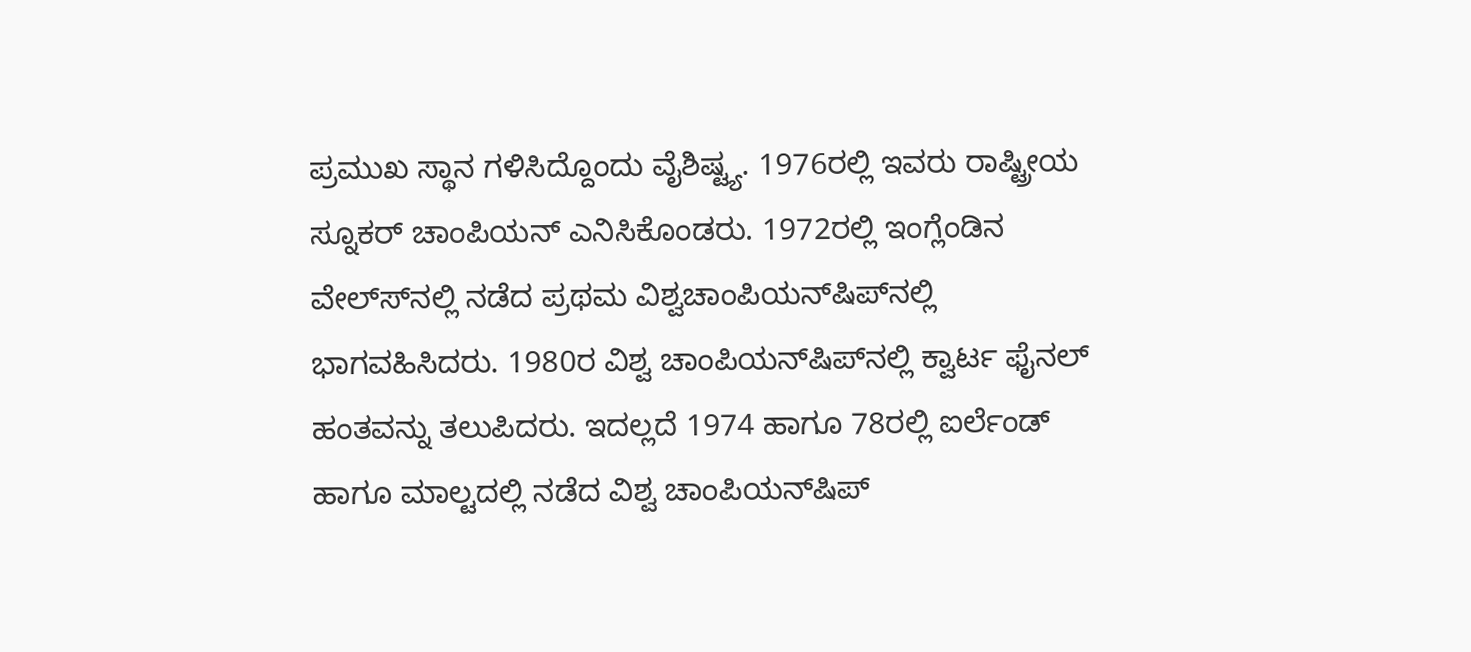ಪ್ರಮುಖ ಸ್ಥಾನ ಗಳಿಸಿದ್ದೊಂದು ವೈಶಿಷ್ಟ್ಯ. 1976ರಲ್ಲಿ ಇವರು ರಾಷ್ಟ್ರೀಯ ಸ್ನೂಕರ್ ಚಾಂಪಿಯನ್ ಎನಿಸಿಕೊಂಡರು. 1972ರಲ್ಲಿ ಇಂಗ್ಲೆಂಡಿನ ವೇಲ್ಸ್‍ನಲ್ಲಿ ನಡೆದ ಪ್ರಥಮ ವಿಶ್ವಚಾಂಪಿಯನ್‍ಷಿಪ್‍ನಲ್ಲಿ ಭಾಗವಹಿಸಿದರು. 1980ರ ವಿಶ್ವ ಚಾಂಪಿಯನ್‍ಷಿಪ್‍ನಲ್ಲಿ ಕ್ವಾರ್ಟ ಫೈನಲ್ ಹಂತವನ್ನು ತಲುಪಿದರು. ಇದಲ್ಲದೆ 1974 ಹಾಗೂ 78ರಲ್ಲಿ ಐರ್ಲೆಂಡ್ ಹಾಗೂ ಮಾಲ್ಟದಲ್ಲಿ ನಡೆದ ವಿಶ್ವ ಚಾಂಪಿಯನ್‍ಷಿಪ್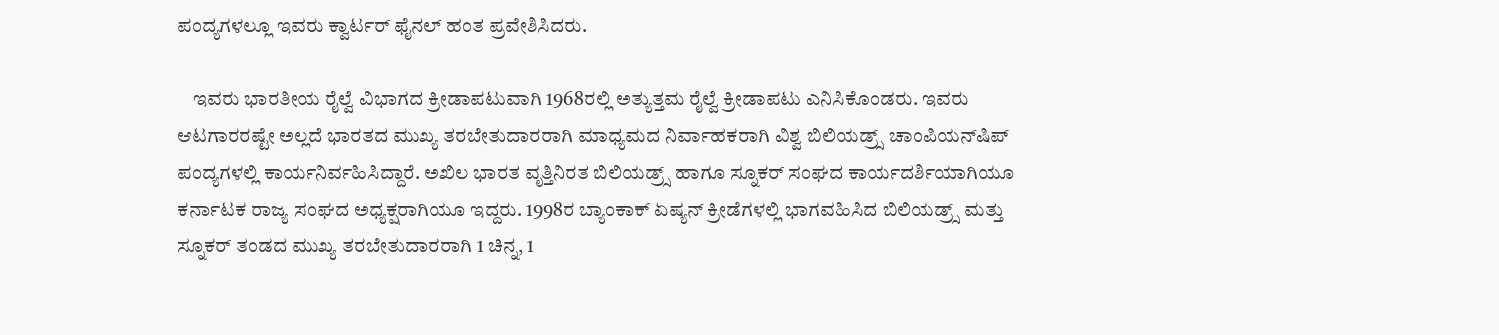ಪಂದ್ಯಗಳಲ್ಲೂ ಇವರು ಕ್ವಾರ್ಟರ್ ಫೈನಲ್ ಹಂತ ಪ್ರವೇಶಿಸಿದರು.

    ಇವರು ಭಾರತೀಯ ರೈಲ್ವೆ ವಿಭಾಗದ ಕ್ರೀಡಾಪಟುವಾಗಿ 1968ರಲ್ಲಿ ಅತ್ಯುತ್ತಮ ರೈಲ್ವೆ ಕ್ರೀಡಾಪಟು ಎನಿಸಿಕೊಂಡರು. ಇವರು ಆಟಗಾರರಷ್ಟೇ ಅಲ್ಲದೆ ಭಾರತದ ಮುಖ್ಯ ತರಬೇತುದಾರರಾಗಿ ಮಾಧ್ಯಮದ ನಿರ್ವಾಹಕರಾಗಿ ವಿಶ್ವ ಬಿಲಿಯಡ್ರ್ಸ್ ಚಾಂಪಿಯನ್‍ಷಿಪ್ ಪಂದ್ಯಗಳಲ್ಲಿ ಕಾರ್ಯನಿರ್ವಹಿಸಿದ್ದಾರೆ. ಅಖಿಲ ಭಾರತ ವೃತ್ತಿನಿರತ ಬಿಲಿಯಡ್ರ್ಸ್ ಹಾಗೂ ಸ್ನೂಕರ್ ಸಂಘದ ಕಾರ್ಯದರ್ಶಿಯಾಗಿಯೂ ಕರ್ನಾಟಕ ರಾಜ್ಯ ಸಂಘದ ಅಧ್ಯಕ್ಷರಾಗಿಯೂ ಇದ್ದರು. 1998ರ ಬ್ಯಾಂಕಾಕ್ ಏಷ್ಯನ್ ಕ್ರೀಡೆಗಳಲ್ಲಿ ಭಾಗವಹಿಸಿದ ಬಿಲಿಯಡ್ರ್ಸ್ ಮತ್ತು ಸ್ನೂಕರ್ ತಂಡದ ಮುಖ್ಯ ತರಬೇತುದಾರರಾಗಿ 1 ಚಿನ್ನ, 1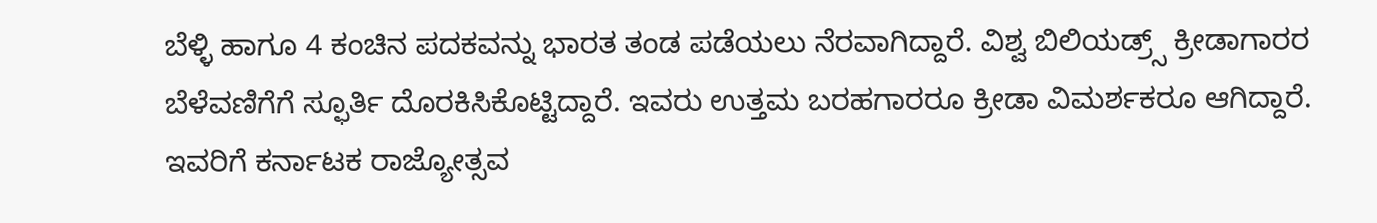ಬೆಳ್ಳಿ ಹಾಗೂ 4 ಕಂಚಿನ ಪದಕವನ್ನು ಭಾರತ ತಂಡ ಪಡೆಯಲು ನೆರವಾಗಿದ್ದಾರೆ. ವಿಶ್ವ ಬಿಲಿಯಡ್ರ್ಸ್ ಕ್ರೀಡಾಗಾರರ ಬೆಳೆವಣಿಗೆಗೆ ಸ್ಫೂರ್ತಿ ದೊರಕಿಸಿಕೊಟ್ಟಿದ್ದಾರೆ. ಇವರು ಉತ್ತಮ ಬರಹಗಾರರೂ ಕ್ರೀಡಾ ವಿಮರ್ಶಕರೂ ಆಗಿದ್ದಾರೆ. ಇವರಿಗೆ ಕರ್ನಾಟಕ ರಾಜ್ಯೋತ್ಸವ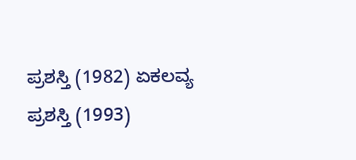ಪ್ರಶಸ್ತಿ (1982) ಏಕಲವ್ಯ ಪ್ರಶಸ್ತಿ (1993)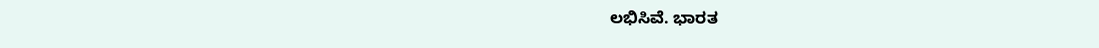ಲಭಿಸಿವೆ. ಭಾರತ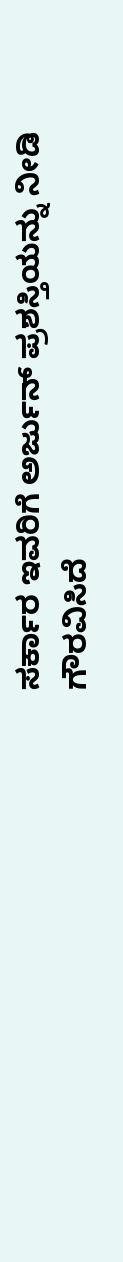ಸರ್ಕಾರ ಇವರಿಗೆ ಅರ್ಜುನ್ ಪ್ರಶಸ್ತಿಯನ್ನು ನೀಡಿ ಗೌರವಿಸಿದೆ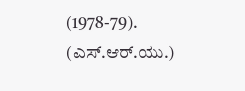(1978-79).
(ಎಸ್.ಆರ್.ಯು.)